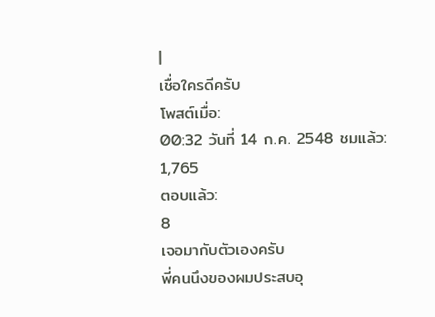|
เชื่อใครดีครับ
โพสต์เมื่อ:
00:32 วันที่ 14 ก.ค. 2548 ชมแล้ว:
1,765
ตอบแล้ว:
8
เจอมากับตัวเองครับ
พี่คนนึงของผมประสบอุ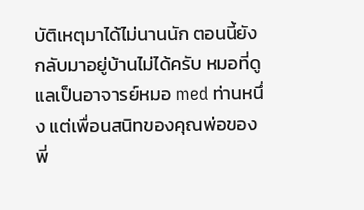บัติเหตุมาได้ไม่นานนัก ตอนนี้ยังกลับมาอยู่บ้านไม่ได้ครับ หมอที่ดูแลเป็นอาจารย์หมอ med ท่านหนึ่ง แต่เพื่อนสนิทของคุณพ่อของพี่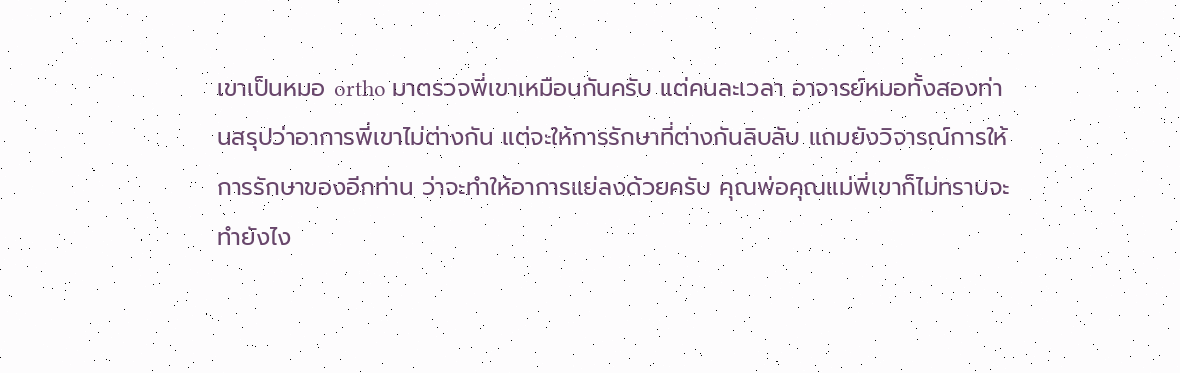เขาเป็นหมอ ortho มาตรวจพี่เขาเหมือนกันครับ แต่คนละเวลา อาจารย์หมอทั้งสองท่านสรุปว่าอาการพี่เขาไม่ต่างกัน แต่จะให้การรักษาที่ต่างกันลิบลับ แถมยังวิจารณ์การให้การรักษาของอีกท่าน ว่าจะทำให้อาการแย่ลงด้วยครับ คุณพ่อคุณแม่พี่เขาก็ไม่ทราบจะทำยังไง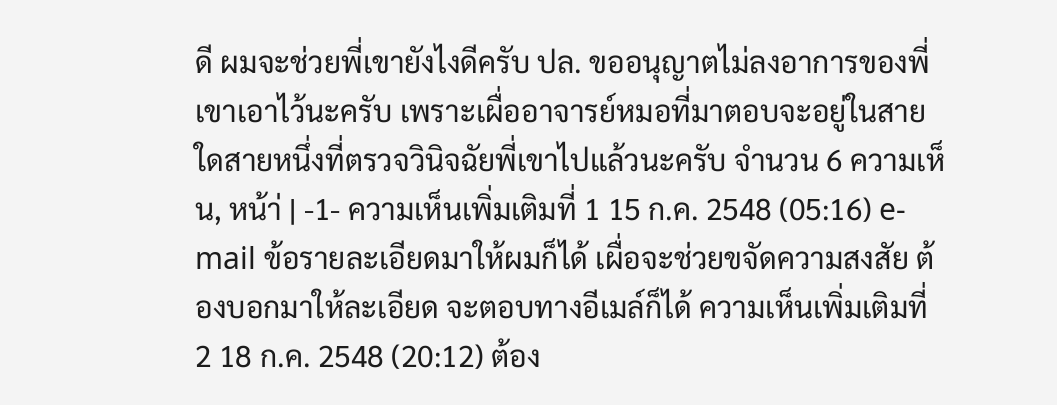ดี ผมจะช่วยพี่เขายังไงดีครับ ปล. ขออนุญาตไม่ลงอาการของพี่เขาเอาไว้นะครับ เพราะเผื่ออาจารย์หมอที่มาตอบจะอยู่ในสายใดสายหนึ่งที่ตรวจวินิจฉัยพี่เขาไปแล้วนะครับ จำนวน 6 ความเห็น, หน้า่ | -1- ความเห็นเพิ่มเติมที่ 1 15 ก.ค. 2548 (05:16) e-mail ข้อรายละเอียดมาให้ผมก็ได้ เผื่อจะช่วยขจัดความสงสัย ต้องบอกมาให้ละเอียด จะตอบทางอีเมล์ก็ได้ ความเห็นเพิ่มเติมที่ 2 18 ก.ค. 2548 (20:12) ต้อง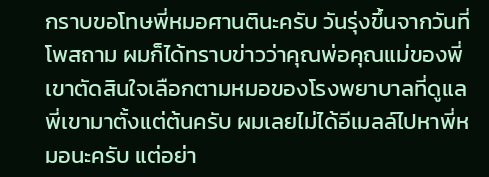กราบขอโทษพี่หมอศานตินะครับ วันรุ่งขึ้นจากวันที่โพสถาม ผมก็ได้ทราบข่าวว่าคุณพ่อคุณแม่ของพี่เขาตัดสินใจเลือกตามหมอของโรงพยาบาลที่ดูแลพี่เขามาตั้งแต่ต้นครับ ผมเลยไม่ได้อีเมลล์ไปหาพี่หมอนะครับ แต่อย่า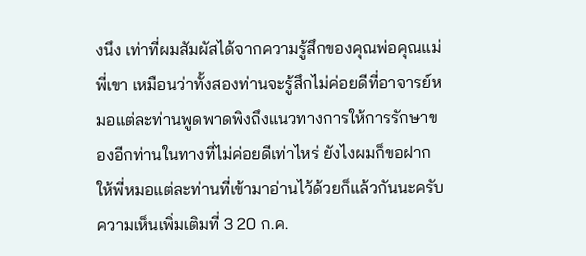งนึง เท่าที่ผมสัมผัสได้จากความรู้สึกของคุณพ่อคุณแม่พี่เขา เหมือนว่าทั้งสองท่านจะรู้สึกไม่ค่อยดีที่อาจารย์หมอแต่ละท่านพูดพาดพิงถึงแนวทางการให้การรักษาของอีกท่านในทางที่ไม่ค่อยดีเท่าไหร่ ยังไงผมก็ขอฝากให้พี่หมอแต่ละท่านที่เข้ามาอ่านไว้ด้วยก็แล้วกันนะครับ ความเห็นเพิ่มเติมที่ 3 20 ก.ค.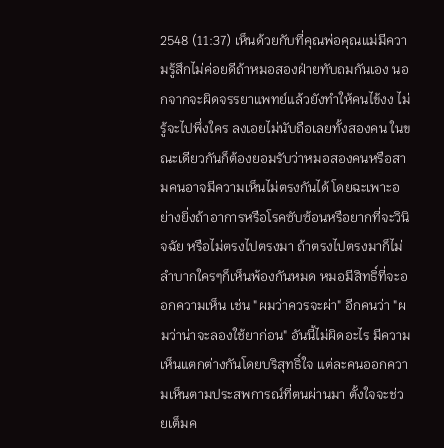2548 (11:37) เห็นด้วยกับที่คุณพ่อคุณแม่มีความรู้สึกไม่ค่อยดีถ้าหมอสองฝ่ายทับถมกันเอง นอกจากจะผิดจรรยาแพทย์แล้วยังทำให้คนไข้งง ไม่รู้จะไปพึ่งใคร ลงเอยไม่นับถือเลยทั้งสองคน ในขณะเดียวกันก็ต้องยอมรับว่าหมอสองคนหรือสามคนอาจมีความเห็นไม่ตรงกันได้ โดยฉะเพาะอย่างยิ่งถ้าอาการหรือโรคซับซ้อนหรือยากที่จะวินิจฉัย หรือไม่ตรงไปตรงมา ถ้าตรงไปตรงมาก็ไม่ลำบากใครๆก็เห็นพ้องกันหมด หมอมีสิทธิ์ที่จะออกความเห็น เช่น "ผมว่าควรจะผ่า" อีกคนว่า "ผมว่าน่าจะลองใช้ยาก่อน" อันนี้ไม่ผิดอะไร มีความเห็นแตกต่างกันโดยบริสุทธิ์ใจ แต่ละคนออกความเห็นตามประสพการณ์ที่ตนผ่านมา ตั้งใจจะช่วยเต็มค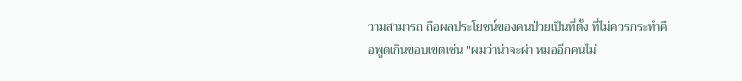วามสามารถ ถือผลประโยชน์ของคนป่วยเป็นที่ตั้ง ที่ไม่ควรกระทำคือพูดเกินขอบเขตเช่น "ผมว่าน่าจะผ่า หมออีกคนไม่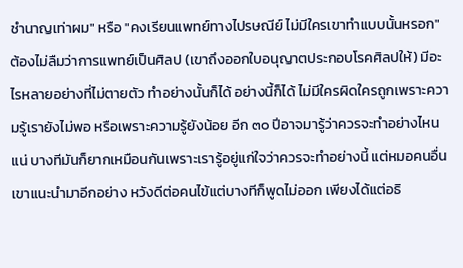ชำนาญเท่าผม" หรือ "คงเรียนแพทย์ทางไปรษณีย์ ไม่มีใครเขาทำแบบนั้นหรอก" ต้องไม่ลืมว่าการแพทย์เป็นศิลป (เขาถึงออกใบอนุญาตประกอบโรคศิลปให้) มีอะไรหลายอย่างที่ไม่ตายตัว ทำอย่างนั้นก็ได้ อย่างนี้ก็ได้ ไม่มีใครผิดใครถูกเพราะความรู้เรายังไม่พอ หรือเพราะความรู้ยังน้อย อีก ๓๐ ปีอาจมารู้ว่าควรจะทำอย่างไหนแน่ บางทีมันก็ยากเหมือนกันเพราะเรารู้อยู่แก่ใจว่าควรจะทำอย่างนี้ แต่หมอคนอื่นเขาแนะนำมาอีกอย่าง หวังดีต่อคนไข้แต่บางทีก็พูดไม่ออก เพียงได้แต่อธิ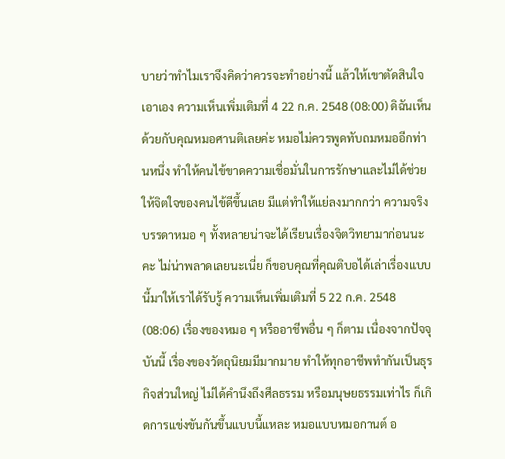บายว่าทำไมเราจึงคิดว่าควรจะทำอย่างนี้ แล้วให้เขาตัดสินใจเอาเอง ความเห็นเพิ่มเติมที่ 4 22 ก.ค. 2548 (08:00) ดิฉันเห็นด้วยกับคุณหมอศานติเลยค่ะ หมอไม่ควรพูดทับถมหมออีกท่านหนึ่ง ทำให้คนไข้ขาดความเชื่อมั่นในการรักษาและไม่ได้ช่วยให้จิตใจของคนไข้ดีขึ้นเลย มีแต่ทำให้แย่ลงมากกว่า ความจริงบรรดาหมอ ๆ ทั้งหลายน่าจะได้เรียนเรื่องจิตวิทยามาก่อนนะคะ ไม่น่าพลาดเลยนะเนี่ย ก็ขอบคุณที่คุณติบอได้เล่าเรื่องแบบนี้มาให้เราได้รับรู้ ความเห็นเพิ่มเติมที่ 5 22 ก.ค. 2548 (08:06) เรื่องของหมอ ๆ หรืออาชีพอื่น ๆ ก็ตาม เนื่องจากปัจจุบันนี้ เรื่องของวัตถุนิยมมีมากมาย ทำให้ทุกอาชีพทำกันเป็นธุรกิจส่วนใหญ่ ไม่ได้คำนึงถึงศีลธรรม หรือมนุษยธรรมเท่าไร ก็เกิดการแข่งขันกันขึ้นแบบนี้แหละ หมอแบบหมอกานต์ อ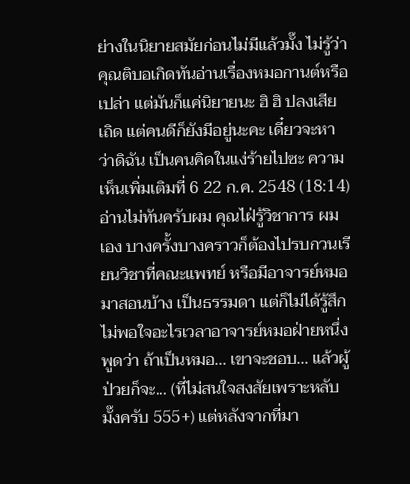ย่างในนิยายสมัยก่อนไม่มีแล้วมั๊ง ไม่รู้ว่าคุณติบอเกิดทันอ่านเรื่องหมอกานต์หรือเปล่า แต่มันก็แค่นิยายนะ ฮิ ฮิ ปลงเสียเถิด แต่คนดีก็ยังมีอยู่นะคะ เดี๋ยวจะหาว่าดิฉัน เป็นคนคิดในแง่ร้ายไปซะ ความเห็นเพิ่มเติมที่ 6 22 ก.ค. 2548 (18:14) อ่านไม่ทันครับผม คุณไฝ่รู้วิชาการ ผมเอง บางครั้งบางคราวก็ต้องไปรบกวนเรียนวิชาที่คณะแพทย์ หรือมีอาจารย์หมอมาสอนบ้าง เป็นธรรมดา แต่ก็ไม่ได้รู้สึกไม่พอใจอะไรเวลาอาจารย์หมอฝ่ายหนึ่งพูดว่า ถ้าเป็นหมอ... เขาจะชอบ... แล้วผู้ป่วยก็จะ... (ที่ไม่สนใจสงสัยเพราะหลับมั๊งครับ 555+) แต่หลังจากที่มา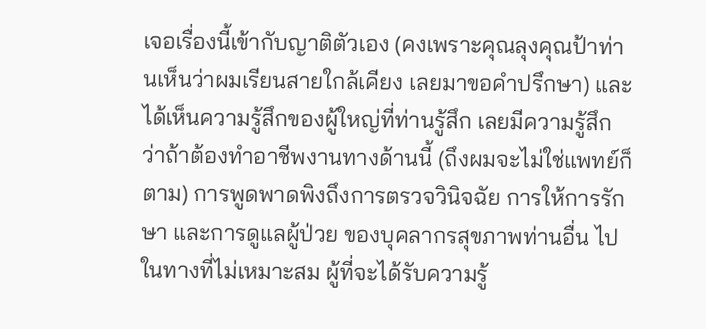เจอเรื่องนี้เข้ากับญาติตัวเอง (คงเพราะคุณลุงคุณป้าท่านเห็นว่าผมเรียนสายใกล้เคียง เลยมาขอคำปรึกษา) และได้เห็นความรู้สึกของผู้ใหญ่ที่ท่านรู้สึก เลยมีความรู้สึกว่าถ้าต้องทำอาชีพงานทางด้านนี้ (ถึงผมจะไม่ใช่แพทย์ก็ตาม) การพูดพาดพิงถึงการตรวจวินิจฉัย การให้การรักษา และการดูแลผู้ป่วย ของบุคลากรสุขภาพท่านอื่น ไปในทางที่ไม่เหมาะสม ผู้ที่จะได้รับความรู้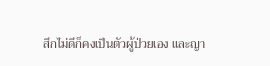สึกไม่ดีก็คงเป็นตัวผู้ป่วยเอง และญา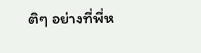ติๆ อย่างที่พี่ห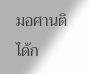มอศานติได้ก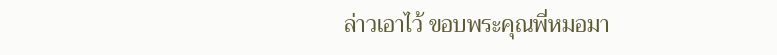ล่าวเอาไว้ ขอบพระคุณพี่หมอมา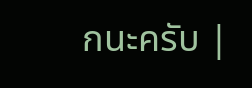กนะครับ |